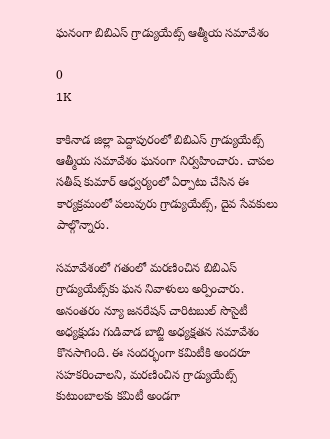ఘనంగా బిబిఎస్ గ్రాడ్యుయేట్స్ ఆత్మీయ సమావేశం

0
1K

కాకినాడ జిల్లా పెద్దాపురంలో బిబిఎస్ గ్రాడ్యుయేట్స్ ఆత్మీయ సమావేశం ఘనంగా నిర్వహించారు. చాపల సతీష్ కుమార్ ఆధ్వర్యంలో ఏర్పాటు చేసిన ఈ కార్యక్రమంలో పలువురు గ్రాడ్యుయేట్స్, దైవ సేవకులు పాల్గొన్నారు.

సమావేశంలో గతంలో మరణించిన బిబిఎస్ గ్రాడ్యుయేట్స్‌కు ఘన నివాళులు అర్పించారు. అనంతరం న్యూ జనరేషన్ చారిటబుల్ సొసైటీ అధ్యక్షుడు గుడివాడ బాబ్జి అధ్యక్షతన సమావేశం కొనసాగింది. ఈ సందర్భంగా కమిటీకి అందరూ సహకరించాలని, మరణించిన గ్రాడ్యుయేట్స్ కుటుంబాలకు కమిటీ అండగా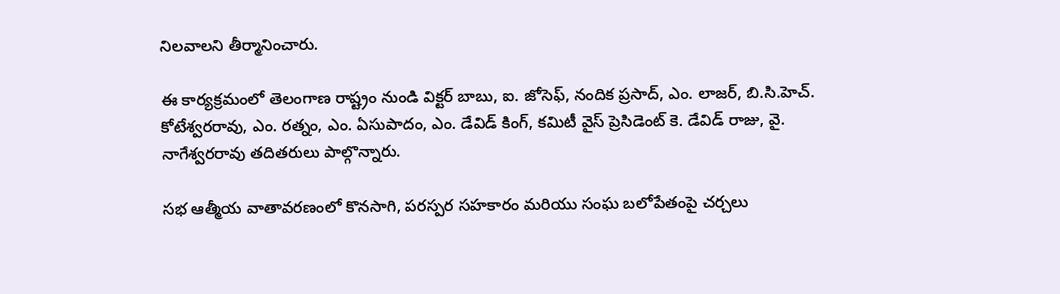నిలవాలని తీర్మానించారు.

ఈ కార్యక్రమంలో తెలంగాణ రాష్ట్రం నుండి విక్టర్ బాబు, ఐ. జోసెఫ్, నందిక ప్రసాద్, ఎం. లాజర్, బి.సి.హెచ్. కోటేశ్వరరావు, ఎం. రత్నం, ఎం. ఏసుపాదం, ఎం. డేవిడ్ కింగ్, కమిటీ వైస్ ప్రెసిడెంట్ కె. డేవిడ్ రాజు, వై. నాగేశ్వరరావు తదితరులు పాల్గొన్నారు.

సభ ఆత్మీయ వాతావరణంలో కొనసాగి, పరస్పర సహకారం మరియు సంఘ బలోపేతంపై చర్చలు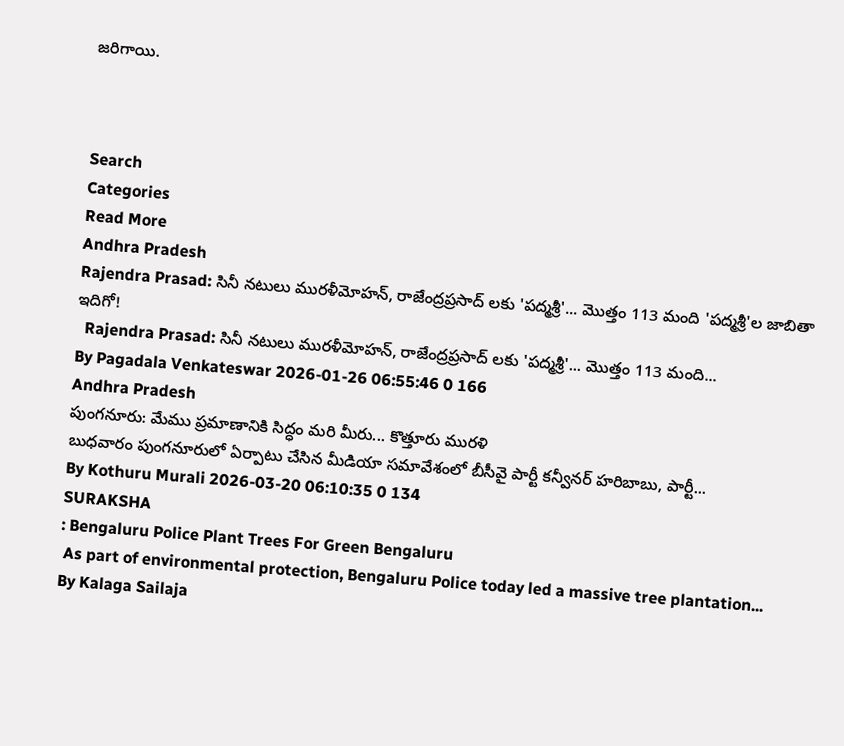జరిగాయి.



Search
Categories
Read More
Andhra Pradesh
Rajendra Prasad: సినీ నటులు మురళీమోహన్, రాజేంద్రప్రసాద్ లకు 'పద్మశ్రీ'... మొత్తం 113 మంది 'పద్మశ్రీ'ల జాబితా ఇదిగో!
  Rajendra Prasad: సినీ నటులు మురళీమోహన్, రాజేంద్రప్రసాద్ లకు 'పద్మశ్రీ'... మొత్తం 113 మంది...
By Pagadala Venkateswar 2026-01-26 06:55:46 0 166
Andhra Pradesh
పుంగనూరు: మేము ప్రమాణానికి సిద్ధం మరి మీరు... కొత్తూరు మురళి
బుధవారం పుంగనూరులో ఏర్పాటు చేసిన మీడియా సమావేశంలో బీసీవై పార్టీ కన్వీనర్ హరిబాబు, పార్టీ...
By Kothuru Murali 2026-03-20 06:10:35 0 134
SURAKSHA
: Bengaluru Police Plant Trees For Green Bengaluru
 As part of environmental protection, Bengaluru Police today led a massive tree plantation...
By Kalaga Sailaja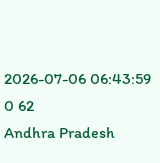2026-07-06 06:43:59 0 62
Andhra Pradesh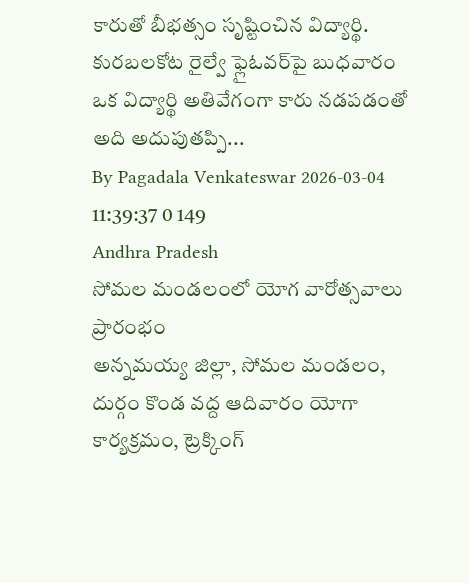కారుతో బీభత్సం సృష్టించిన విద్యార్థి.
కురబలకోట రైల్వే ఫ్లైఓవర్‌పై బుధవారం ఒక విద్యార్థి అతివేగంగా కారు నడపడంతో అది అదుపుతప్పి...
By Pagadala Venkateswar 2026-03-04 11:39:37 0 149
Andhra Pradesh
సోమల మండలంలో యోగ వారోత్సవాలు ప్రారంభం
అన్నమయ్య జిల్లా, సోమల మండలం, దుర్గం కొండ వద్ద ఆదివారం యోగా కార్యక్రమం, ట్రెక్కింగ్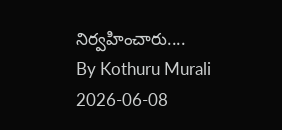నిర్వహించారు....
By Kothuru Murali 2026-06-08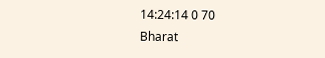14:24:14 0 70
Bharat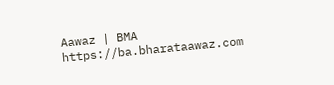Aawaz | BMA https://ba.bharataawaz.com